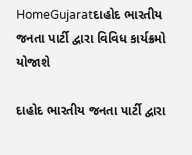HomeGujaratદાહોદ ભારતીય જનતા પાર્ટી દ્વારા વિવિધ કાર્યક્રમો યોજાશે

દાહોદ ભારતીય જનતા પાર્ટી દ્વારા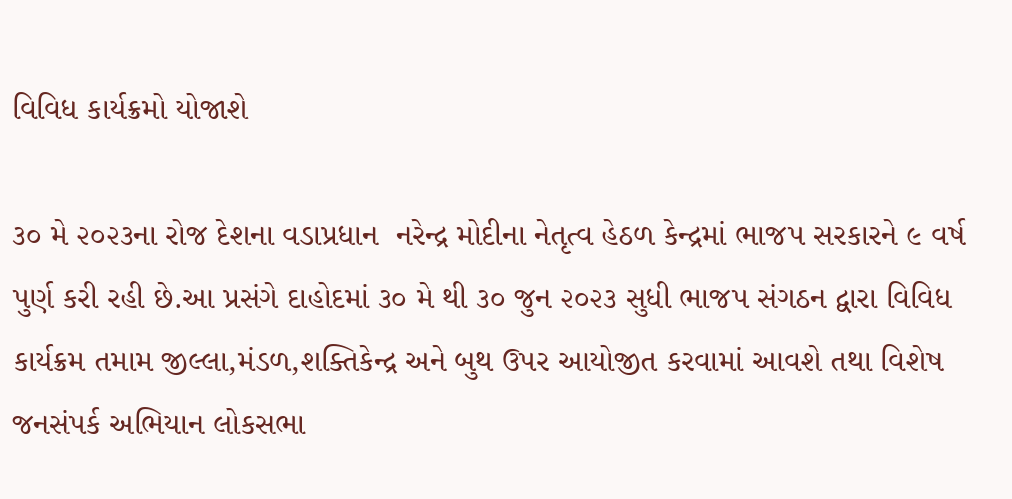વિવિધ કાર્યક્રમો યોજાશે

૩૦ મે ૨૦૨૩ના રોજ દેશના વડાપ્રધાન  નરેન્દ્ર મોદીના નેતૃત્વ હેઠળ કેન્દ્રમાં ભાજપ સરકારને ૯ વર્ષ પુર્ણ કરી રહી છે.આ પ્રસંગે દાહોદમાં ૩૦ મે થી ૩૦ જુન ૨૦૨૩ સુધી ભાજપ સંગઠન દ્વારા વિવિધ કાર્યક્રમ તમામ જીલ્લા,મંડળ,શક્તિકેન્દ્ર અને બુથ ઉપર આયોજીત કરવામાં આવશે તથા વિશેષ જનસંપર્ક અભિયાન લોકસભા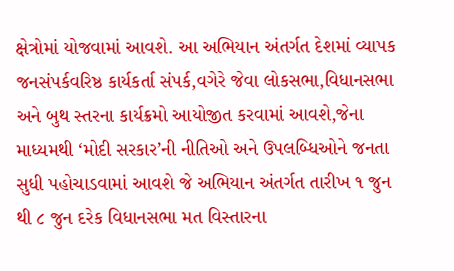ક્ષેત્રોમાં યોજવામાં આવશે. આ અભિયાન અંતર્ગત દેશમાં વ્યાપક જનસંપર્કવરિષ્ઠ કાર્યકર્તા સંપર્ક,વગેરે જેવા લોકસભા,વિધાનસભા અને બુથ સ્તરના કાર્યક્રમો આયોજીત કરવામાં આવશે,જેના માધ્યમથી ‘મોદી સરકાર’ની નીતિઓ અને ઉપલબ્ધિઓને જનતા સુધી પહોચાડવામાં આવશે જે અભિયાન અંતર્ગત તારીખ ૧ જુન થી ૮ જુન દરેક વિધાનસભા મત વિસ્તારના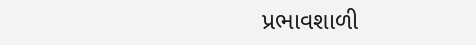પ્રભાવશાળી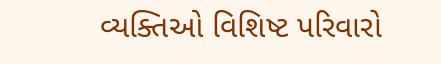વ્યક્તિઓ વિશિષ્ટ પરિવારો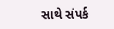સાથે સંપર્ક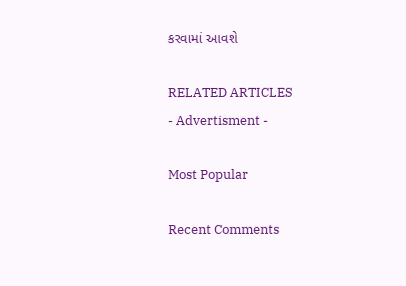કરવામાં આવશે

RELATED ARTICLES
- Advertisment -

Most Popular

Recent Comments